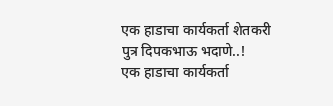एक हाडाचा कार्यकर्ता शेतकरी पुत्र दिपकभाऊ भदाणे..!
एक हाडाचा कार्यकर्ता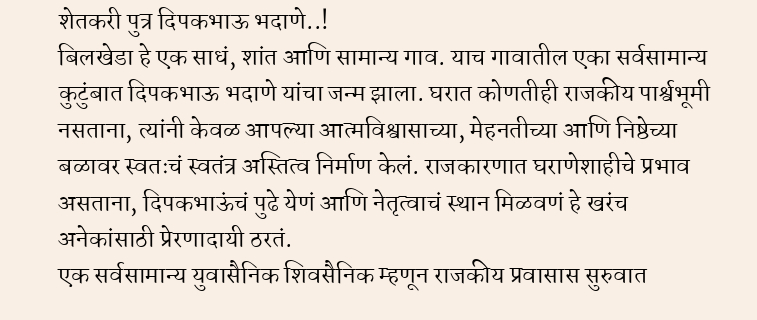शेतकरी पुत्र दिपकभाऊ भदाणे..!
बिलखेडा हे एक साधं, शांत आणि सामान्य गाव. याच गावातील एका सर्वसामान्य कुटुंबात दिपकभाऊ भदाणे यांचा जन्म झाला. घरात कोणतीही राजकीय पार्श्वभूमी नसताना, त्यांनी केवळ आपल्या आत्मविश्वासाच्या, मेहनतीच्या आणि निष्ठेच्या बळावर स्वतःचं स्वतंत्र अस्तित्व निर्माण केलं. राजकारणात घराणेशाहीचे प्रभाव असताना, दिपकभाऊंचं पुढे येणं आणि नेतृत्वाचं स्थान मिळवणं हे खरंच अनेकांसाठी प्रेरणादायी ठरतं.
एक सर्वसामान्य युवासैनिक शिवसैनिक म्हणून राजकीय प्रवासास सुरुवात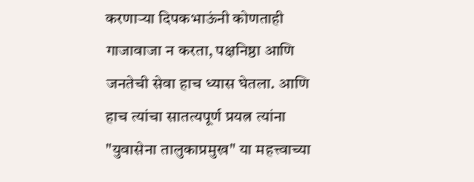करणाऱ्या दिपकभाऊंनी कोणताही गाजावाजा न करता, पक्षनिष्ठा आणि जनतेची सेवा हाच ध्यास घेतला. आणि हाच त्यांचा सातत्यपूर्ण प्रयत्न त्यांना "युवासेना तालुकाप्रमुख" या महत्त्वाच्या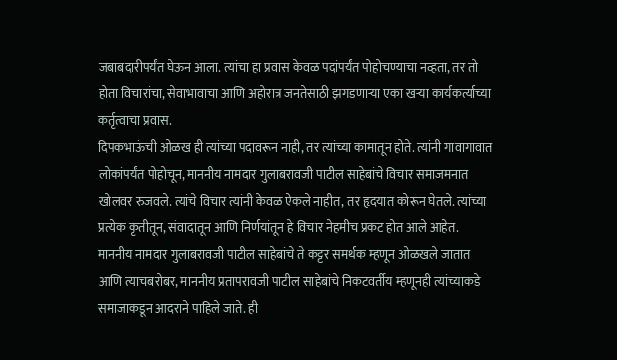जबाबदारीपर्यंत घेऊन आला. त्यांचा हा प्रवास केवळ पदांपर्यंत पोहोचण्याचा नव्हता, तर तो होता विचारांचा, सेवाभावाचा आणि अहोरात्र जनतेसाठी झगडणाऱ्या एका खऱ्या कार्यकर्त्याच्या कर्तृत्वाचा प्रवास.
दिपकभाऊंची ओळख ही त्यांच्या पदावरून नाही, तर त्यांच्या कामातून होते. त्यांनी गावागावात लोकांपर्यंत पोहोचून, माननीय नामदार गुलाबरावजी पाटील साहेबांचे विचार समाजमनात खोलवर रुजवले. त्यांचे विचार त्यांनी केवळ ऐकले नाहीत, तर हृदयात कोरून घेतले. त्यांच्या प्रत्येक कृतीतून, संवादातून आणि निर्णयांतून हे विचार नेहमीच प्रकट होत आले आहेत.
माननीय नामदार गुलाबरावजी पाटील साहेबांचे ते कट्टर समर्थक म्हणून ओळखले जातात आणि त्याचबरोबर, माननीय प्रतापरावजी पाटील साहेबांचे निकटवर्तीय म्हणूनही त्यांच्याकडे समाजाकडून आदराने पाहिले जाते. ही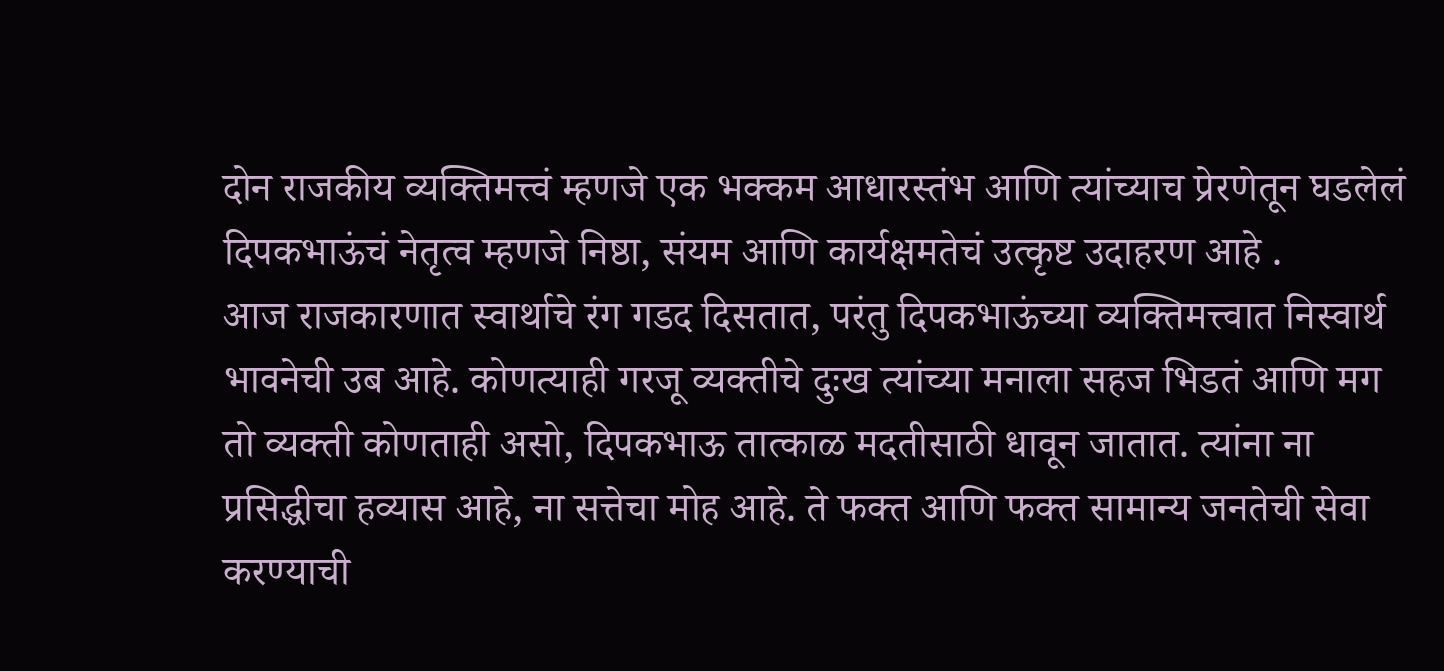दोन राजकीय व्यक्तिमत्त्वं म्हणजे एक भक्कम आधारस्तंभ आणि त्यांच्याच प्रेरणेतून घडलेलं दिपकभाऊंचं नेतृत्व म्हणजे निष्ठा, संयम आणि कार्यक्षमतेचं उत्कृष्ट उदाहरण आहे .
आज राजकारणात स्वार्थाचे रंग गडद दिसतात, परंतु दिपकभाऊंच्या व्यक्तिमत्त्वात निस्वार्थ भावनेची उब आहे. कोणत्याही गरजू व्यक्तीचे दुःख त्यांच्या मनाला सहज भिडतं आणि मग तो व्यक्ती कोणताही असो, दिपकभाऊ तात्काळ मदतीसाठी धावून जातात. त्यांना ना प्रसिद्धीचा हव्यास आहे, ना सत्तेचा मोह आहे. ते फक्त आणि फक्त सामान्य जनतेची सेवा करण्याची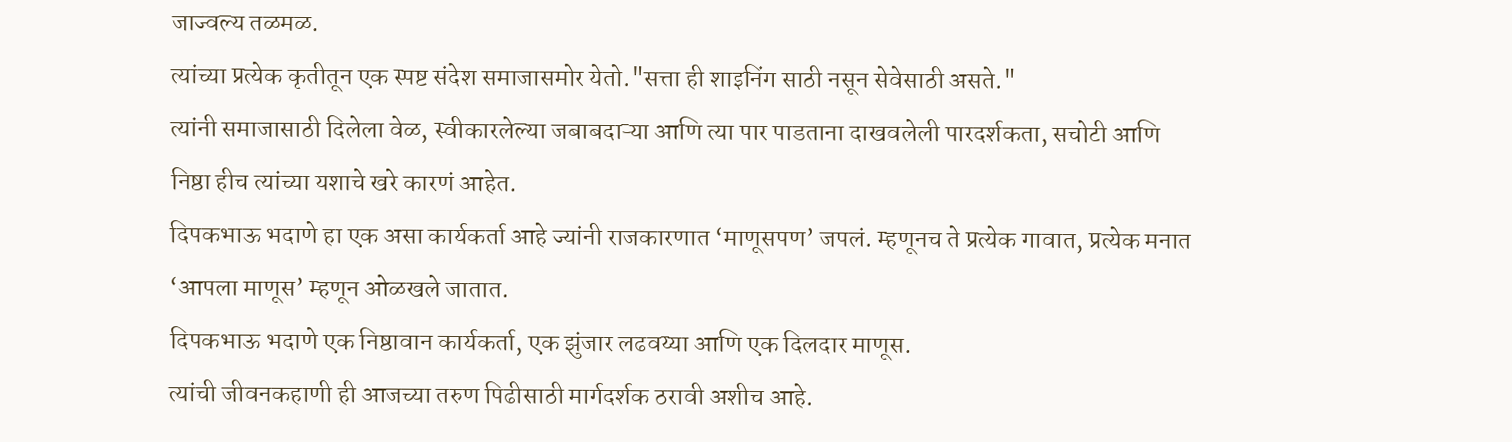जाज्वल्य तळमळ.
त्यांच्या प्रत्येक कृतीतून एक स्पष्ट संदेश समाजासमोर येतो."सत्ता ही शाइनिंग साठी नसून सेवेसाठी असते."
त्यांनी समाजासाठी दिलेला वेळ, स्वीकारलेल्या जबाबदाऱ्या आणि त्या पार पाडताना दाखवलेली पारदर्शकता, सचोटी आणि निष्ठा हीच त्यांच्या यशाचे खरे कारणं आहेत.
दिपकभाऊ भदाणे हा एक असा कार्यकर्ता आहे ज्यांनी राजकारणात ‘माणूसपण’ जपलं. म्हणूनच ते प्रत्येक गावात, प्रत्येक मनात ‘आपला माणूस’ म्हणून ओळखले जातात.
दिपकभाऊ भदाणे एक निष्ठावान कार्यकर्ता, एक झुंजार लढवय्या आणि एक दिलदार माणूस.
त्यांची जीवनकहाणी ही आजच्या तरुण पिढीसाठी मार्गदर्शक ठरावी अशीच आहे.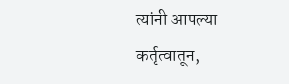त्यांनी आपल्या कर्तृत्वातून,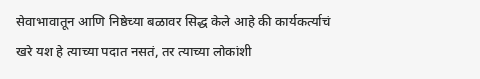सेवाभावातून आणि निष्ठेच्या बळावर सिद्ध केले आहे की कार्यकर्त्याचं खरे यश हे त्याच्या पदात नसतं, तर त्याच्या लोकांशी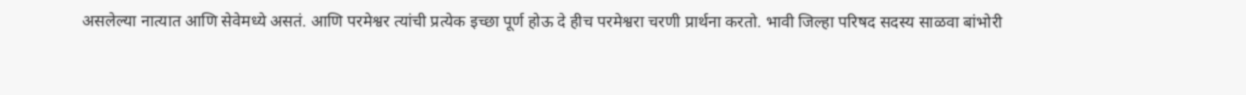असलेल्या नात्यात आणि सेवेमध्ये असतं. आणि परमेश्वर त्यांची प्रत्येक इच्छा पूर्ण होऊ दे हीच परमेश्वरा चरणी प्रार्थना करतो. भावी जिल्हा परिषद सदस्य साळवा बांभोरी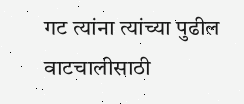गट त्यांना त्यांच्या पुढील वाटचालीसाठी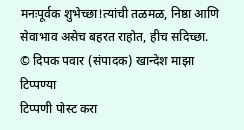मनःपूर्वक शुभेच्छा!त्यांची तळमळ, निष्ठा आणि सेवाभाव असेच बहरत राहोत, हीच सदिच्छा.
© दिपक पवार (संपादक) खान्देश माझा
टिप्पण्या
टिप्पणी पोस्ट करा